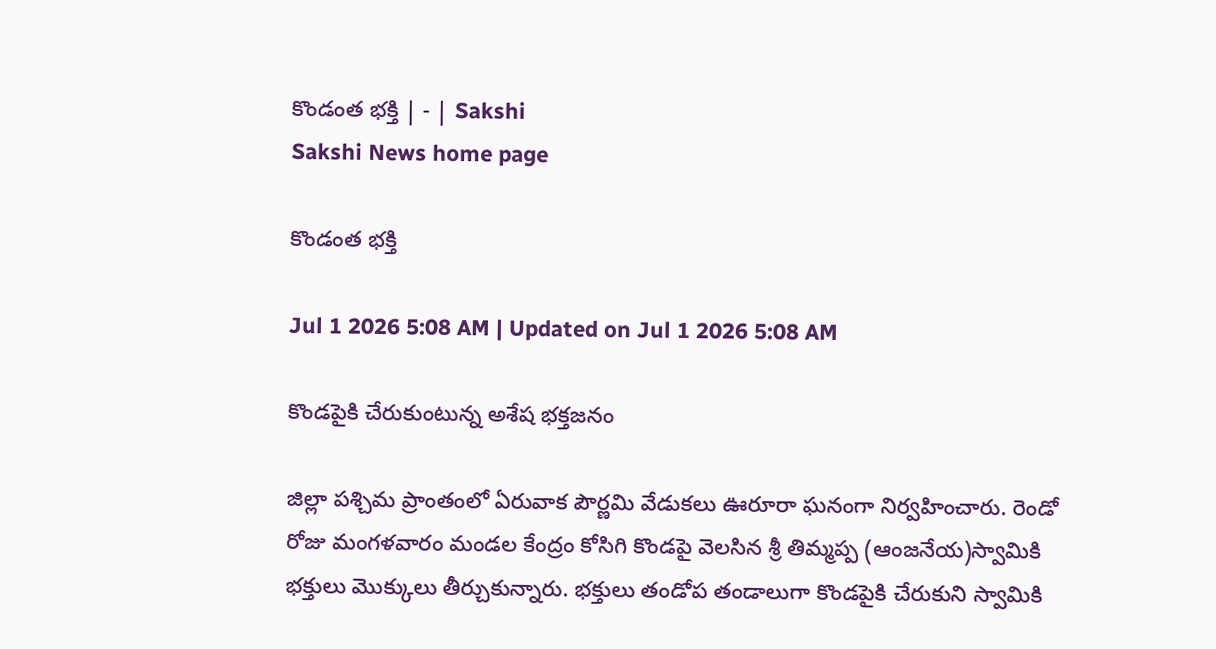కొండంత భక్తి | - | Sakshi
Sakshi News home page

కొండంత భక్తి

Jul 1 2026 5:08 AM | Updated on Jul 1 2026 5:08 AM

కొండపైకి చేరుకుంటున్న అశేష భక్తజనం

జిల్లా పశ్చిమ ప్రాంతంలో ఏరువాక పౌర్ణమి వేడుకలు ఊరూరా ఘనంగా నిర్వహించారు. రెండో రోజు మంగళవారం మండల కేంద్రం కోసిగి కొండపై వెలసిన శ్రీ తిమ్మప్ప (ఆంజనేయ)స్వామికి భక్తులు మొక్కులు తీర్చుకున్నారు. భక్తులు తండోప తండాలుగా కొండపైకి చేరుకుని స్వామికి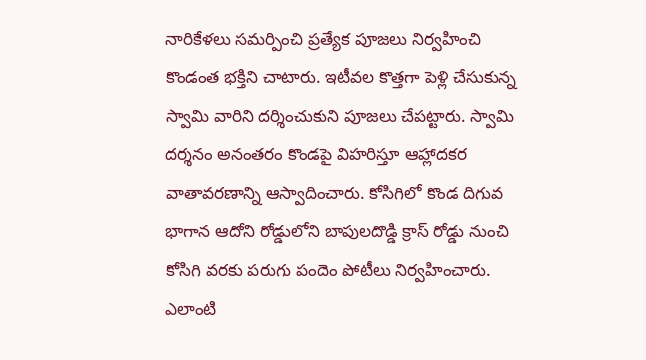నారికేళలు సమర్పించి ప్రత్యేక పూజలు నిర్వహించి కొండంత భక్తిని చాటారు. ఇటీవల కొత్తగా పెళ్లి చేసుకున్న స్వామి వారిని దర్శించుకుని పూజలు చేపట్టారు. స్వామి దర్శనం అనంతరం కొండపై విహరిస్తూ ఆహ్లాదకర వాతావరణాన్ని ఆస్వాదించారు. కోసిగిలో కొండ దిగువ భాగాన ఆదోని రోడ్డులోని బాపులదొడ్డి క్రాస్‌ రోడ్డు నుంచి కోసిగి వరకు పరుగు పందెం పోటీలు నిర్వహించారు. ఎలాంటి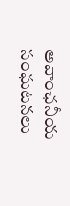అవాంఛనీయ సంఘటనలు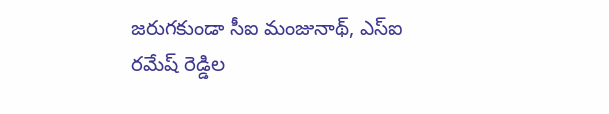జరుగకుండా సీఐ మంజునాథ్‌, ఎస్‌ఐ రమేష్‌ రెడ్డిల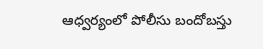ఆధ్వర్యంలో పోలీసు బందోబస్తు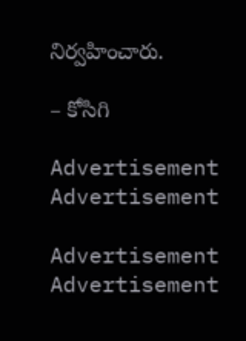నిర్వహించారు.

– కోసిగి

Advertisement
Advertisement

Advertisement
Advertisement